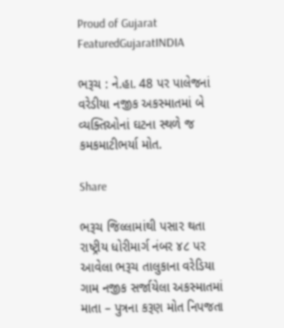Proud of Gujarat
FeaturedGujaratINDIA

ભરૂચ : ને.હા. 48 પર પાલેજનાં વરેડીયા નજીક અકસ્માતમાં બે વ્યક્તિઓનાં ઘટના સ્થળે જ કમકમાટીભર્યા મોત.

Share

ભરૂચ જિલ્લામાંથી પસાર થતા રાષ્ટ્રીય ધોરીમાર્ગ નંબર ૪૮ પર આવેલા ભરૂચ તાલુકાના વરેડિયા ગામ નજીક સર્જાયેલા અકસ્માતમાં માતા – પુત્રના કરૂણ મોત નિપજતા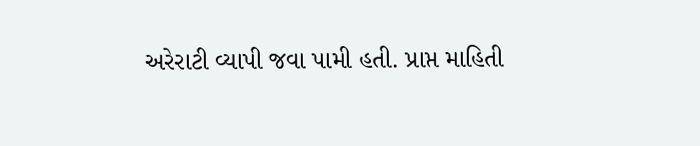અરેરાટી વ્યાપી જવા પામી હતી. પ્રાપ્ત માહિતી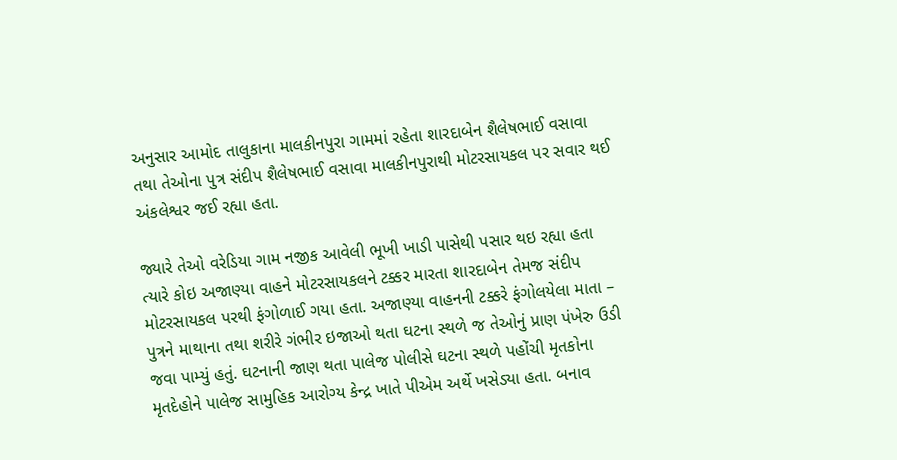અનુસાર આમોદ તાલુકાના માલકીનપુરા ગામમાં રહેતા શારદાબેન શૈલેષભાઈ વસાવા તથા તેઓના પુત્ર સંદીપ શૈલેષભાઈ વસાવા માલકીનપુરાથી મોટરસાયકલ પર સવાર થઈ અંકલેશ્વર જઈ રહ્યા હતા.

જ્યારે તેઓ વરેડિયા ગામ નજીક આવેલી ભૂખી ખાડી પાસેથી પસાર થઇ રહ્યા હતા ત્યારે કોઇ અજાણ્યા વાહને મોટરસાયકલને ટક્કર મારતા શારદાબેન તેમજ સંદીપ મોટરસાયકલ પરથી ફંગોળાઈ ગયા હતા. અજાણ્યા વાહનની ટક્કરે ફંગોલયેલા માતા – પુત્રને માથાના તથા શરીરે ગંભીર ઇજાઓ થતા ઘટના સ્થળે જ તેઓનું પ્રાણ પંખેરુ ઉડી જવા પામ્યું હતું. ઘટનાની જાણ થતા પાલેજ પોલીસે ઘટના સ્થળે પહોંચી મૃતકોના મૃતદેહોને પાલેજ સામુહિક આરોગ્ય કેન્દ્ર ખાતે પીએમ અર્થે ખસેડ્યા હતા. બનાવ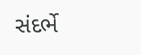સંદર્ભે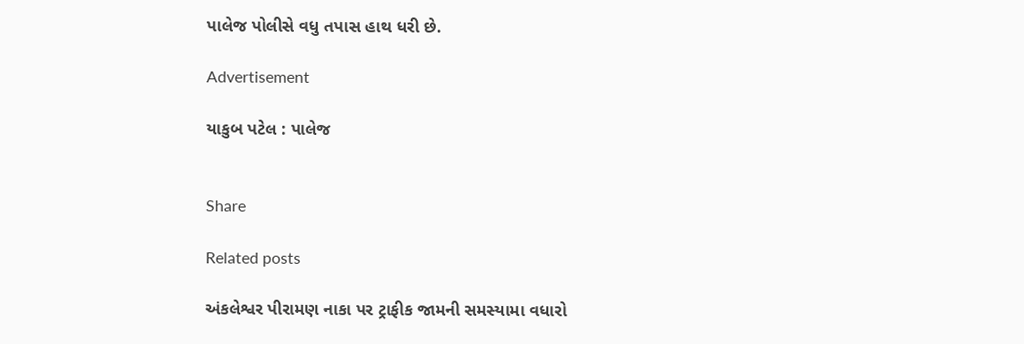પાલેજ પોલીસે વધુ તપાસ હાથ ધરી છે.

Advertisement

યાકુબ પટેલ : પાલેજ


Share

Related posts

અંકલેશ્વર પીરામણ નાકા પર ટ્રાફીક જામની સમસ્યામા વધારો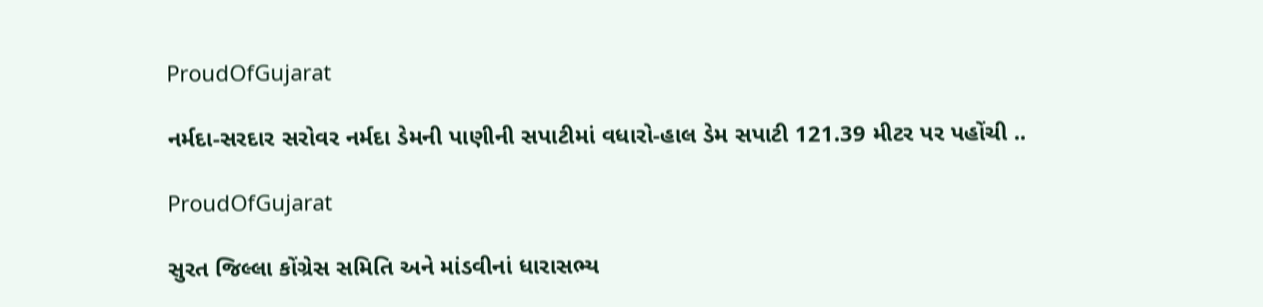ProudOfGujarat

નર્મદા-સરદાર સરોવર નર્મદા ડેમની પાણીની સપાટીમાં વધારો-હાલ ડેમ સપાટી 121.39 મીટર પર પહોંચી ..

ProudOfGujarat

સુરત જિલ્લા કોંગ્રેસ સમિતિ અને માંડવીનાં ધારાસભ્ય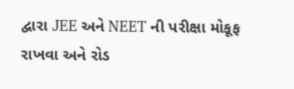દ્વારા JEE અને NEET ની પરીક્ષા મોકૂફ રાખવા અને રોડ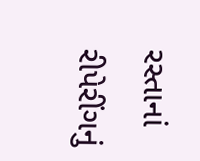રસ્તાનાં રીપેરીંગનું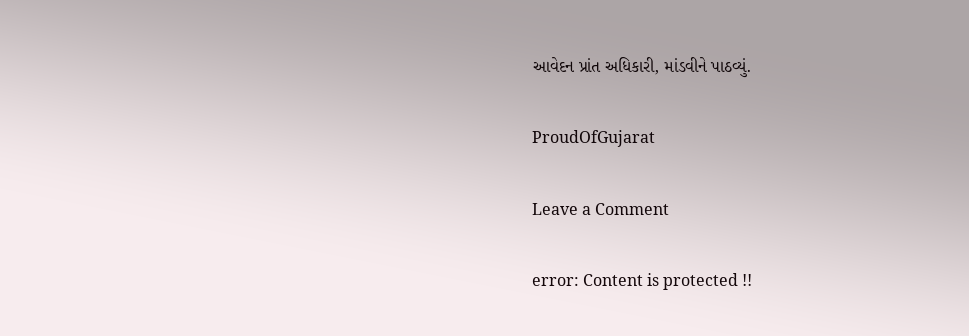આવેદન પ્રાંત અધિકારી, માંડવીને પાઠવ્યું.

ProudOfGujarat

Leave a Comment

error: Content is protected !!